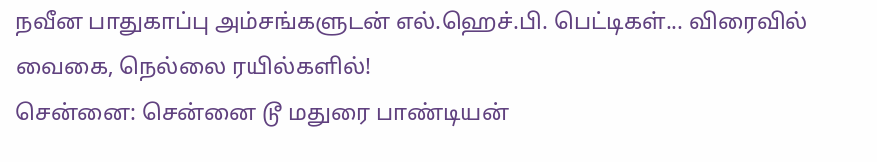நவீன பாதுகாப்பு அம்சங்களுடன் எல்.ஹெச்.பி. பெட்டிகள்... விரைவில் வைகை, நெல்லை ரயில்களில்!
சென்னை: சென்னை டூ மதுரை பாண்டியன்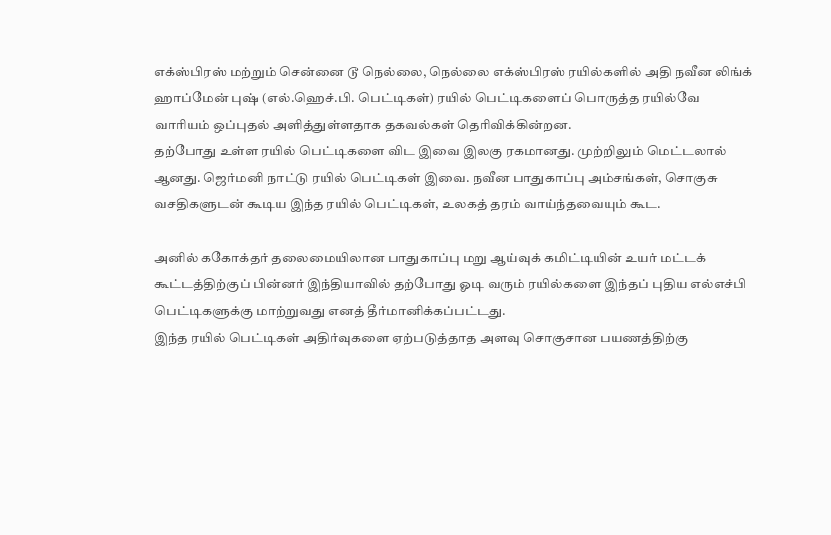எக்ஸ்பிரஸ் மற்றும் சென்னை டூ நெல்லை, நெல்லை எக்ஸ்பிரஸ் ரயில்களில் அதி நவீன லிங்க் ஹாப்மேன் புஷ் (எல்.ஹெச்.பி. பெட்டிகள்) ரயில் பெட்டிகளைப் பொருத்த ரயில்வே வாரியம் ஒப்புதல் அளித்துள்ளதாக தகவல்கள் தெரிவிக்கின்றன.
தற்போது உள்ள ரயில் பெட்டிகளை விட இவை இலகு ரகமானது. முற்றிலும் மெட்டலால் ஆனது. ஜெர்மனி நாட்டு ரயில் பெட்டிகள் இவை. நவீன பாதுகாப்பு அம்சங்கள், சொகுசு வசதிகளுடன் கூடிய இந்த ரயில் பெட்டிகள், உலகத் தரம் வாய்ந்தவையும் கூட.

அனில் ககோக்தர் தலைமையிலான பாதுகாப்பு மறு ஆய்வுக் கமிட்டியின் உயர் மட்டக் கூட்டத்திற்குப் பின்னர் இந்தியாவில் தற்போது ஓடி வரும் ரயில்களை இந்தப் புதிய எல்எச்பி பெட்டிகளுக்கு மாற்றுவது எனத் தீர்மானிக்கப்பட்டது.
இந்த ரயில் பெட்டிகள் அதிர்வுகளை ஏற்படுத்தாத அளவு சொகுசான பயணத்திற்கு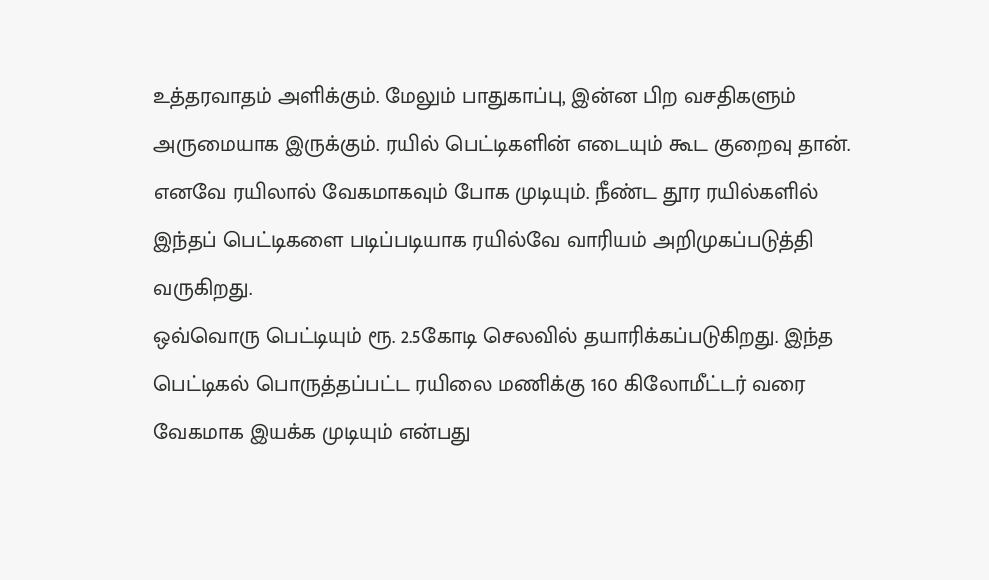உத்தரவாதம் அளிக்கும். மேலும் பாதுகாப்பு, இன்ன பிற வசதிகளும் அருமையாக இருக்கும். ரயில் பெட்டிகளின் எடையும் கூட குறைவு தான். எனவே ரயிலால் வேகமாகவும் போக முடியும். நீண்ட தூர ரயில்களில் இந்தப் பெட்டிகளை படிப்படியாக ரயில்வே வாரியம் அறிமுகப்படுத்தி வருகிறது.
ஒவ்வொரு பெட்டியும் ரூ. 2.5கோடி செலவில் தயாரிக்கப்படுகிறது. இந்த பெட்டிகல் பொருத்தப்பட்ட ரயிலை மணிக்கு 160 கிலோமீட்டர் வரை வேகமாக இயக்க முடியும் என்பது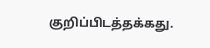குறிப்பிடத்தக்கது.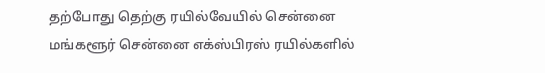தற்போது தெற்கு ரயில்வேயில் சென்னை மங்களூர் சென்னை எக்ஸ்பிரஸ் ரயில்களில்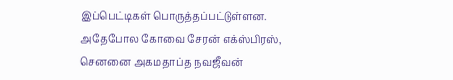இப்பெட்டிகள் பொருத்தப்பட்டுள்ளன. அதேபோல கோவை சேரன் எக்ஸ்பிரஸ், செனனை அகமதாப்த நவஜீவன்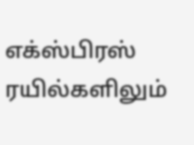எக்ஸ்பிரஸ் ரயில்களிலும்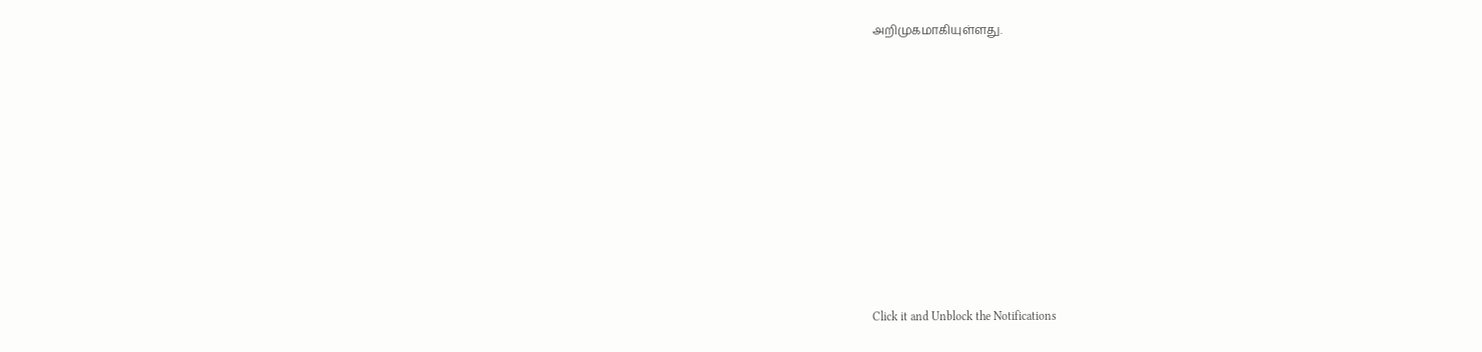அறிமுகமாகியுள்ளது.












Click it and Unblock the Notifications